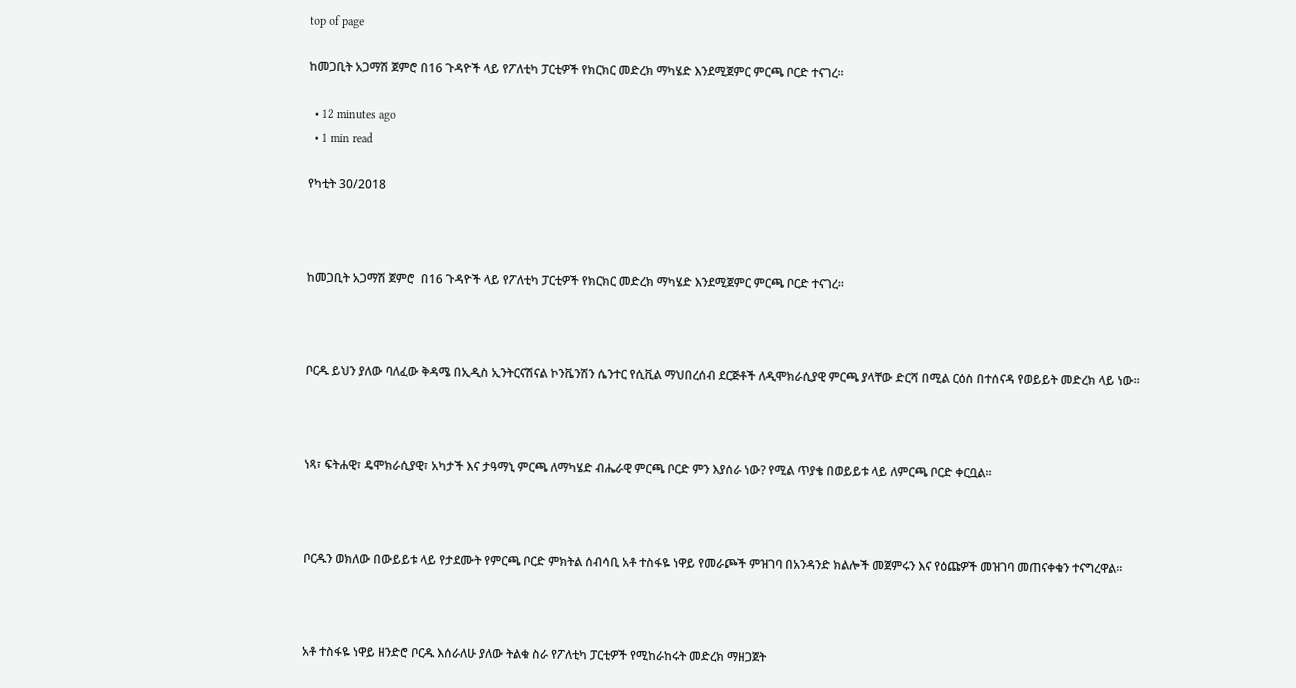top of page

ከመጋቢት አጋማሽ ጀምሮ በ16 ጉዳዮች ላይ የፖለቲካ ፓርቲዎች የክርክር መድረክ ማካሄድ እንደሚጀምር ምርጫ ቦርድ ተናገረ።

  • 12 minutes ago
  • 1 min read

የካቲት 30/2018



ከመጋቢት አጋማሽ ጀምሮ  በ16 ጉዳዮች ላይ የፖለቲካ ፓርቲዎች የክርክር መድረክ ማካሄድ እንደሚጀምር ምርጫ ቦርድ ተናገረ።



ቦርዱ ይህን ያለው ባለፈው ቅዳሜ በኢዲስ ኢንትርናሽናል ኮንቬንሽን ሴንተር የሲቪል ማህበረሰብ ደርጅቶች ለዲሞክራሲያዊ ምርጫ ያላቸው ድርሻ በሚል ርዕስ በተሰናዳ የወይይት መድረክ ላይ ነው።



ነጻ፣ ፍትሐዊ፣ ዴሞክራሲያዊ፣ አካታች እና ታዓማኒ ምርጫ ለማካሄድ ብሔራዊ ምርጫ ቦርድ ምን እያሰራ ነው? የሚል ጥያቄ በወይይቱ ላይ ለምርጫ ቦርድ ቀርቧል።



ቦርዱን ወክለው በውይይቱ ላይ የታደሙት የምርጫ ቦርድ ምክትል ሰብሳቢ አቶ ተስፋዬ ነዋይ የመራጮች ምዝገባ በአንዳንድ ክልሎች መጀምሩን እና የዕጩዎች መዝገባ መጠናቀቁን ተናግረዋል።



አቶ ተስፋዬ ነዋይ ዘንድሮ ቦርዱ እሰራለሁ ያለው ትልቁ ስራ የፖለቲካ ፓርቲዎች የሚከራከሩት መድረክ ማዘጋጀት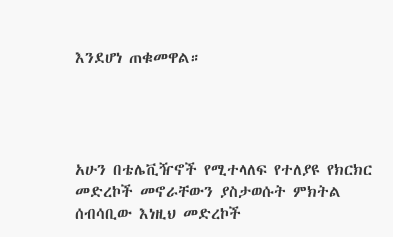እንደሆነ ጠቁመዋል።




አሁን በቴሌቪዥኖች የሚተላለፍ የተለያዩ የክርክር መድረኮች መኖራቸውን ያስታወሱት ምክትል ሰብሳቢው እነዚህ መድረኮች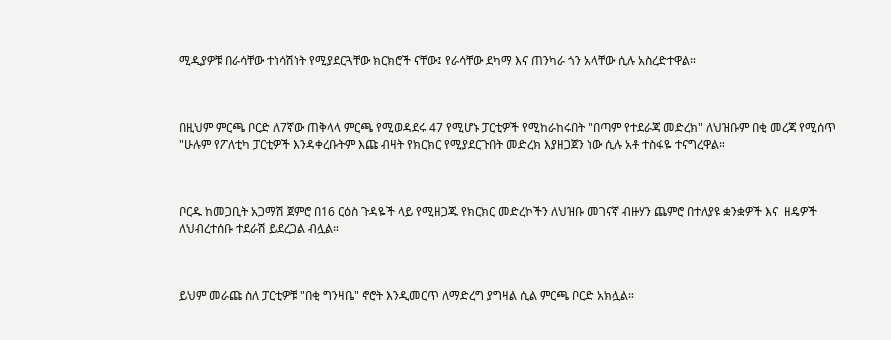ሚዲያዎቹ በራሳቸው ተነሳሽነት የሚያደርጓቸው ክርክሮች ናቸው፤ የራሳቸው ደካማ እና ጠንካራ ጎን አላቸው ሲሉ አስረድተዋል።



በዚህም ምርጫ ቦርድ ለ7ኛው ጠቅላላ ምርጫ የሚወዳደሩ 47 የሚሆኑ ፓርቲዎች የሚከራከሩበት "በጣም የተደራጃ መድረክ" ለህዝቡም በቂ መረጃ የሚሰጥ "ሁሉም የፖለቲካ ፓርቲዎች እንዳቀረቡትም እጩ ብዛት የክርክር የሚያደርጉበት መድረክ እያዘጋጀን ነው ሲሉ አቶ ተስፋዬ ተናግረዋል።



ቦርዱ ከመጋቢት አጋማሽ ጀምሮ በ16 ርዕስ ጉዳዬች ላይ የሚዘጋጁ የክርክር መድረኮችን ለህዝቡ መገናኛ ብዙሃን ጨምሮ በተለያዩ ቋንቋዎች እና  ዘዴዎች ለህብረተሰቡ ተደራሽ ይደረጋል ብሏል።



ይህም መራጩ ስለ ፓርቲዎቹ "በቂ ግንዛቤ" ኖሮት እንዲመርጥ ለማድረግ ያግዛል ሲል ምርጫ ቦርድ አክሏል።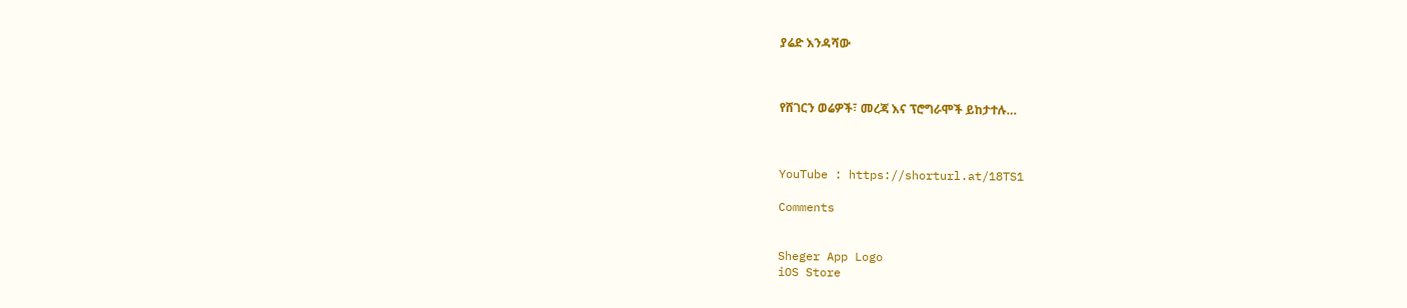ያሬድ እንዳሻው



የሸገርን ወሬዎች፣ መረጃ እና ፕሮግራሞች ይከታተሉ…



YouTube : https://shorturl.at/18TS1

Comments


Sheger App Logo
iOS Store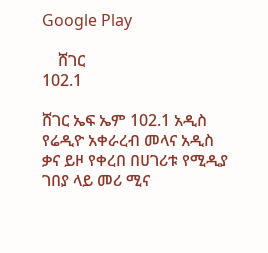Google Play

    ሸገር
102.1

ሸገር ኤፍ ኤም 102.1 አዲስ የሬዲዮ አቀራረብ መላና አዲስ ቃና ይዞ የቀረበ በሀገሪቱ የሚዲያ ገበያ ላይ መሪ ሚና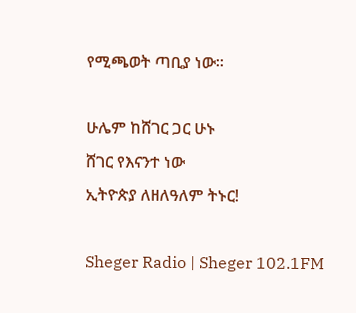የሚጫወት ጣቢያ ነው፡፡

ሁሌም ከሸገር ጋር ሁኑ
ሸገር የእናንተ ነው
ኢትዮጵያ ለዘለዓለም ትኑር!

Sheger Radio | Sheger 102.1FM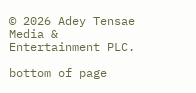© 2026 Adey Tensae Media & Entertainment PLC.

bottom of page